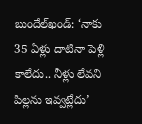బుందేల్‌ఖండ్: ‘నాకు 35 ఏళ్లు దాటినా పెళ్లి కాలేదు.. నీళ్లు లేవని పిల్లను ఇవ్వట్లేదు’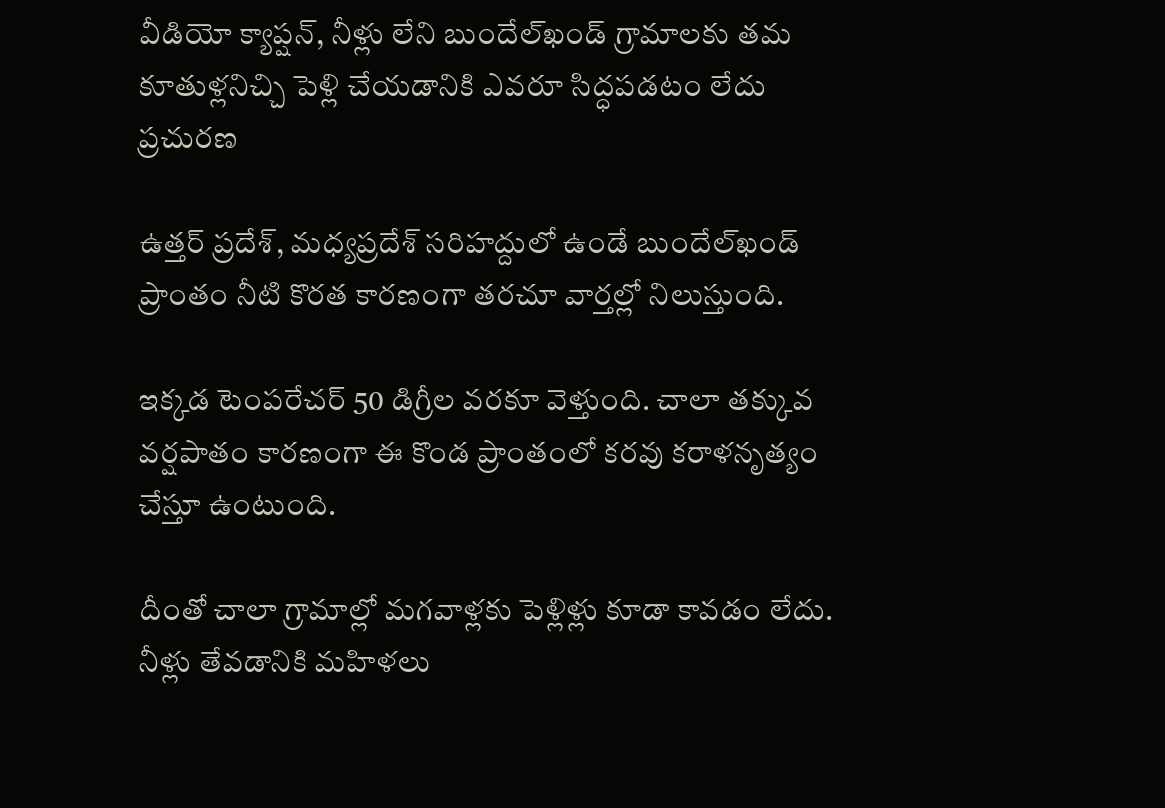వీడియో క్యాప్షన్, నీళ్లు లేని బుందేల్‌ఖండ్ గ్రామాలకు తమ కూతుళ్లనిచ్చి పెళ్లి చేయడానికి ఎవరూ సిద్ధపడటం లేదు
ప్రచురణ

ఉత్తర్ ప్రదేశ్, మధ్యప్రదేశ్ సరిహద్దులో ఉండే బుందేల్‌ఖండ్ ప్రాంతం నీటి కొరత కారణంగా తరచూ వార్తల్లో నిలుస్తుంది.

ఇక్కడ టెంపరేచర్ 50 డిగ్రీల వరకూ వెళ్తుంది. చాలా తక్కువ వర్షపాతం కారణంగా ఈ కొండ ప్రాంతంలో కరవు కరాళనృత్యం చేస్తూ ఉంటుంది.

దీంతో చాలా గ్రామాల్లో మగవాళ్లకు పెళ్లిళ్లు కూడా కావడం లేదు. నీళ్లు తేవడానికి మహిళలు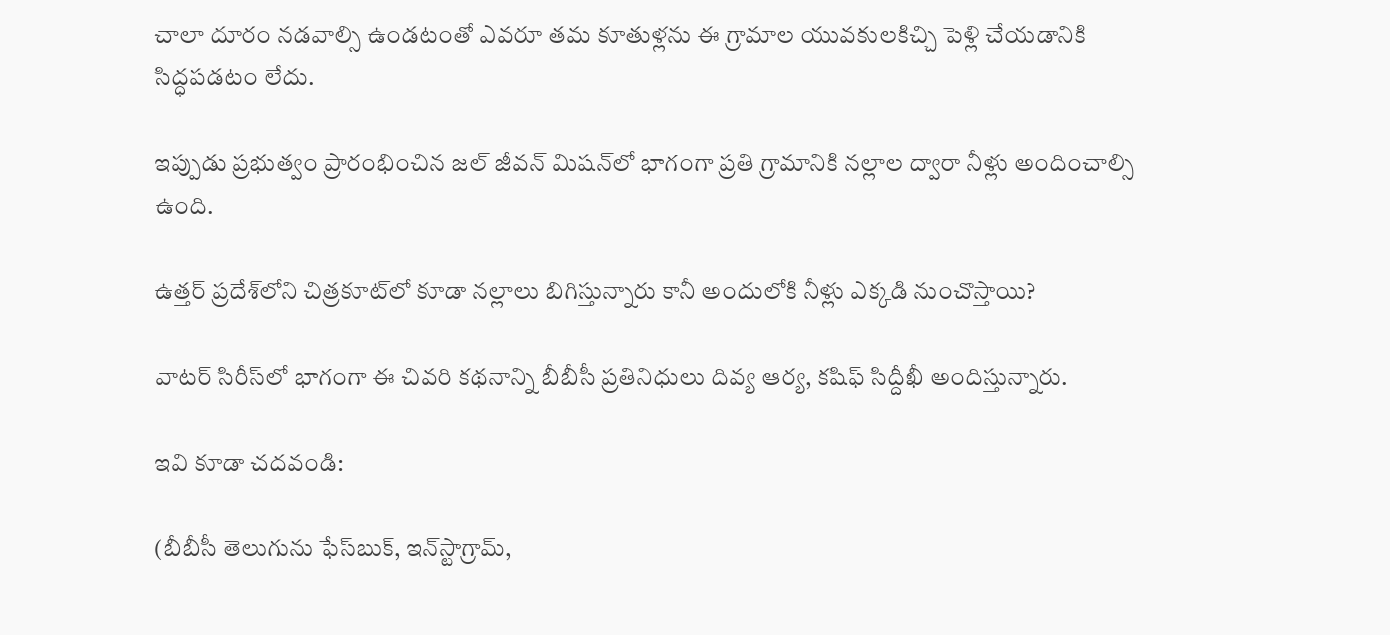చాలా దూరం నడవాల్సి ఉండటంతో ఎవరూ తమ కూతుళ్లను ఈ గ్రామాల యువకులకిచ్చి పెళ్లి చేయడానికి సిద్ధపడటం లేదు.

ఇప్పుడు ప్రభుత్వం ప్రారంభించిన జల్ జీవన్ మిషన్‌లో భాగంగా ప్రతి గ్రామానికి నల్లాల ద్వారా నీళ్లు అందించాల్సి ఉంది.

ఉత్తర్ ప్రదేశ్‌లోని చిత్రకూట్‌లో కూడా నల్లాలు బిగిస్తున్నారు కానీ అందులోకి నీళ్లు ఎక్కడి నుంచొస్తాయి?

వాటర్ సిరీస్‌లో భాగంగా ఈ చివరి కథనాన్ని బీబీసీ ప్రతినిధులు దివ్య ఆర్య, కషిఫ్ సిద్దీఖీ అందిస్తున్నారు.

ఇవి కూడా చదవండి:

(బీబీసీ తెలుగును ఫేస్‌బుక్, ఇన్‌స్టాగ్రామ్‌,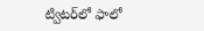ట్విటర్‌లో ఫాలో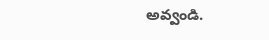అవ్వండి.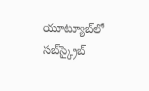యూట్యూబ్‌లో సబ్‌స్క్రైబ్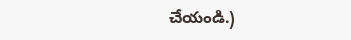చేయండి.)